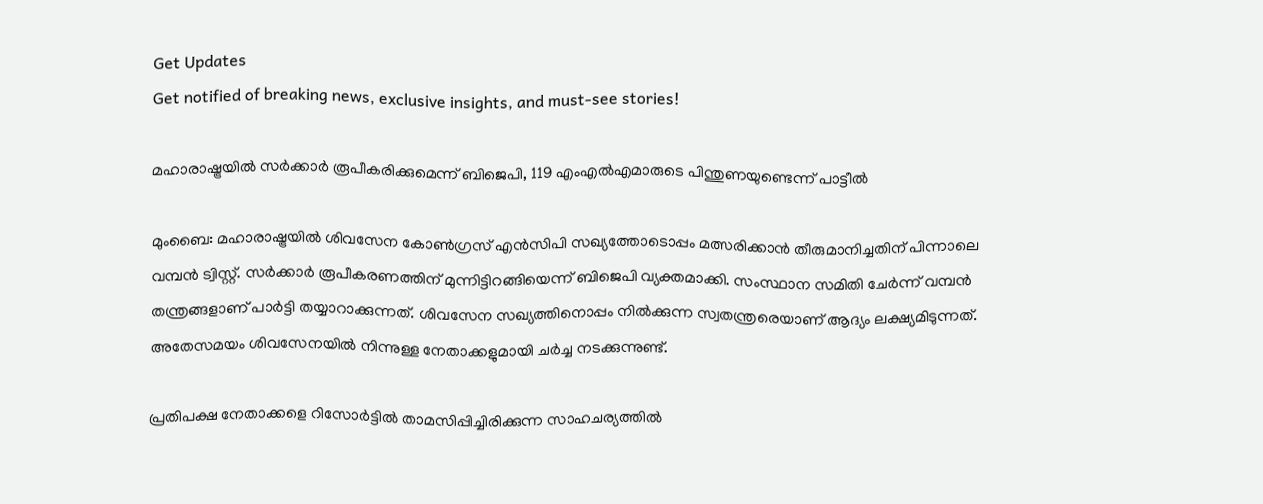Get Updates
Get notified of breaking news, exclusive insights, and must-see stories!

മഹാരാഷ്ട്രയില്‍ സര്‍ക്കാര്‍ രൂപീകരിക്കുമെന്ന് ബിജെപി, 119 എംഎല്‍എമാരുടെ പിന്തുണയുണ്ടെന്ന് പാട്ടീല്‍

മുംബൈ: മഹാരാഷ്ട്രയില്‍ ശിവസേന കോണ്‍ഗ്രസ് എന്‍സിപി സഖ്യത്തോടൊപ്പം മത്സരിക്കാന്‍ തീരുമാനിച്ചതിന് പിന്നാലെ വമ്പന്‍ ട്വിസ്റ്റ്. സര്‍ക്കാര്‍ രൂപീകരണത്തിന് മുന്നിട്ടിറങ്ങിയെന്ന് ബിജെപി വ്യക്തമാക്കി. സംസ്ഥാന സമിതി ചേര്‍ന്ന് വമ്പന്‍ തന്ത്രങ്ങളാണ് പാര്‍ട്ടി തയ്യാറാക്കുന്നത്. ശിവസേന സഖ്യത്തിനൊപ്പം നില്‍ക്കുന്ന സ്വതന്ത്രരെയാണ് ആദ്യം ലക്ഷ്യമിടുന്നത്. അതേസമയം ശിവസേനയില്‍ നിന്നുള്ള നേതാക്കളുമായി ചര്‍ച്ച നടക്കുന്നുണ്ട്.

പ്രതിപക്ഷ നേതാക്കളെ റിസോര്‍ട്ടില്‍ താമസിപ്പിച്ചിരിക്കുന്ന സാഹചര്യത്തില്‍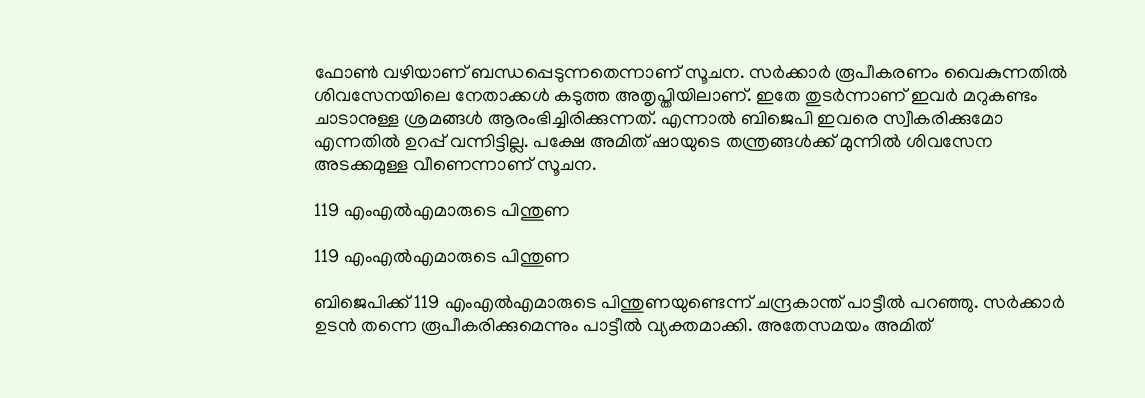ഫോണ്‍ വഴിയാണ് ബന്ധപ്പെടുന്നതെന്നാണ് സൂചന. സര്‍ക്കാര്‍ രൂപീകരണം വൈകുന്നതില്‍ ശിവസേനയിലെ നേതാക്കള്‍ കടുത്ത അതൃപ്തിയിലാണ്. ഇതേ തുടര്‍ന്നാണ് ഇവര്‍ മറുകണ്ടം ചാടാനുള്ള ശ്രമങ്ങള്‍ ആരംഭിച്ചിരിക്കുന്നത്. എന്നാല്‍ ബിജെപി ഇവരെ സ്വീകരിക്കുമോ എന്നതില്‍ ഉറപ്പ് വന്നിട്ടില്ല. പക്ഷേ അമിത് ഷായുടെ തന്ത്രങ്ങള്‍ക്ക് മുന്നില്‍ ശിവസേന അടക്കമുള്ള വീണെന്നാണ് സൂചന.

119 എംഎല്‍എമാരുടെ പിന്തുണ

119 എംഎല്‍എമാരുടെ പിന്തുണ

ബിജെപിക്ക് 119 എംഎല്‍എമാരുടെ പിന്തുണയുണ്ടെന്ന് ചന്ദ്രകാന്ത് പാട്ടീല്‍ പറഞ്ഞു. സര്‍ക്കാര്‍ ഉടന്‍ തന്നെ രൂപീകരിക്കുമെന്നും പാട്ടീല്‍ വ്യക്തമാക്കി. അതേസമയം അമിത്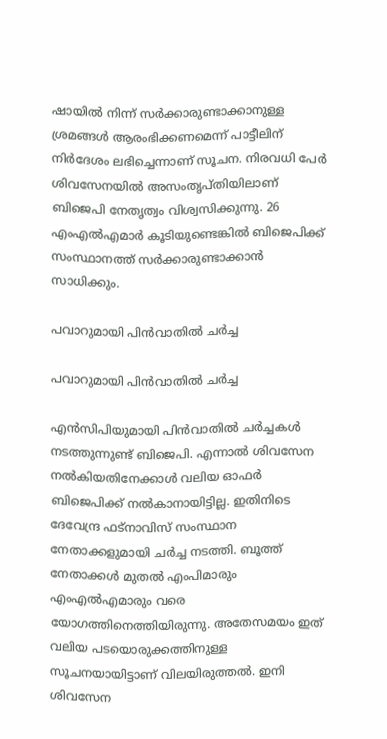ഷായില്‍ നിന്ന് സര്‍ക്കാരുണ്ടാക്കാനുള്ള ശ്രമങ്ങള്‍ ആരംഭിക്കണമെന്ന് പാട്ടീലിന് നിര്‍ദേശം ലഭിച്ചെന്നാണ് സൂചന. നിരവധി പേര്‍ ശിവസേനയില്‍ അസംതൃപ്തിയിലാണ് ബിജെപി നേതൃത്വം വിശ്വസിക്കുന്നു. 26 എംഎല്‍എമാര്‍ കൂടിയുണ്ടെങ്കില്‍ ബിജെപിക്ക് സംസ്ഥാനത്ത് സര്‍ക്കാരുണ്ടാക്കാന്‍ സാധിക്കും.

പവാറുമായി പിന്‍വാതില്‍ ചര്‍ച്ച

പവാറുമായി പിന്‍വാതില്‍ ചര്‍ച്ച

എന്‍സിപിയുമായി പിന്‍വാതില്‍ ചര്‍ച്ചകള്‍ നടത്തുന്നുണ്ട് ബിജെപി. എന്നാല്‍ ശിവസേന നല്‍കിയതിനേക്കാള്‍ വലിയ ഓഫര്‍ ബിജെപിക്ക് നല്‍കാനായിട്ടില്ല. ഇതിനിടെ ദേവേന്ദ്ര ഫട്‌നാവിസ് സംസ്ഥാന നേതാക്കളുമായി ചര്‍ച്ച നടത്തി. ബൂത്ത് നേതാക്കള്‍ മുതല്‍ എംപിമാരും എംഎല്‍എമാരും വരെ യോഗത്തിനെത്തിയിരുന്നു. അതേസമയം ഇത് വലിയ പടയൊരുക്കത്തിനുള്ള സൂചനയായിട്ടാണ് വിലയിരുത്തല്‍. ഇനി ശിവസേന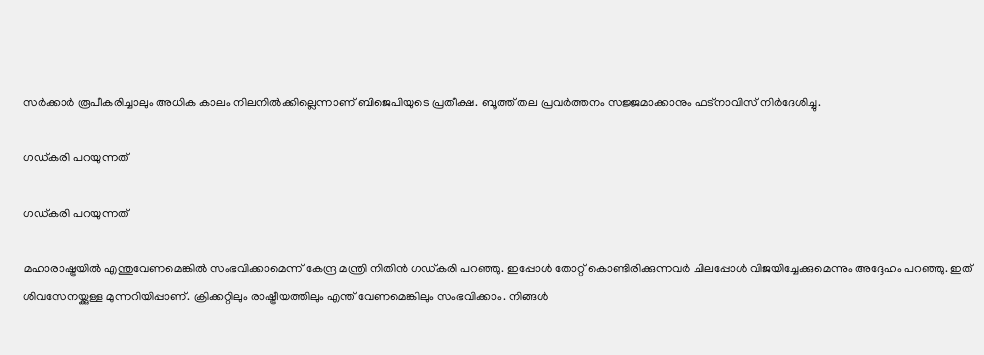സര്‍ക്കാര്‍ രൂപീകരിച്ചാലും അധിക കാലം നിലനില്‍ക്കില്ലെന്നാണ് ബിജെപിയുടെ പ്രതീക്ഷ. ബൂത്ത് തല പ്രവര്‍ത്തനം സജ്ജമാക്കാനും ഫട്‌നാവിസ് നിര്‍ദേശിച്ചു.

ഗഡ്കരി പറയുന്നത്

ഗഡ്കരി പറയുന്നത്

മഹാരാഷ്ട്രയില്‍ എന്തുവേണമെങ്കില്‍ സംഭവിക്കാമെന്ന് കേന്ദ്ര മന്ത്രി നിതിന്‍ ഗഡ്കരി പറഞ്ഞു. ഇപ്പോള്‍ തോറ്റ് കൊണ്ടിരിക്കുന്നവര്‍ ചിലപ്പോള്‍ വിജയിച്ചേക്കുമെന്നും അദ്ദേഹം പറഞ്ഞു. ഇത് ശിവസേനയ്ക്കുള്ള മുന്നറിയിപ്പാണ്. ക്രിക്കറ്റിലും രാഷ്ട്രീയത്തിലും എന്ത് വേണമെങ്കിലും സംഭവിക്കാം. നിങ്ങള്‍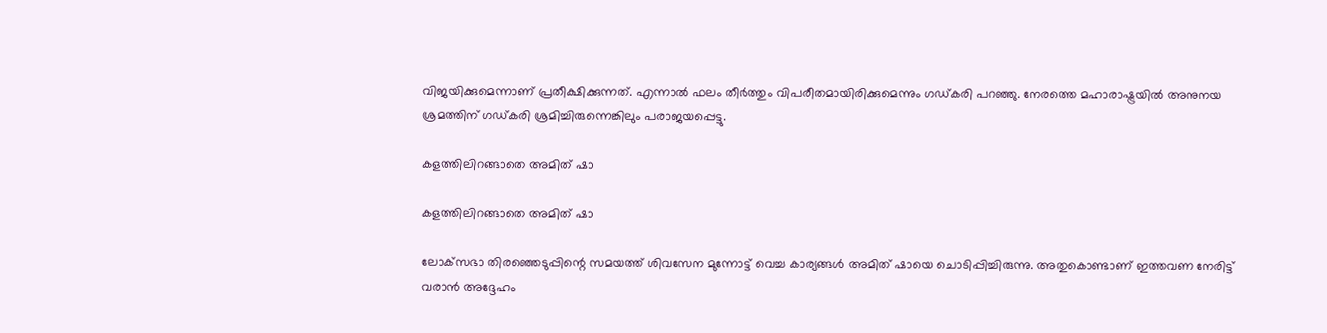വിജയിക്കുമെന്നാണ് പ്രതീക്ഷിക്കുന്നത്. എന്നാല്‍ ഫലം തീര്‍ത്തും വിപരീതമായിരിക്കുമെന്നും ഗഡ്കരി പറഞ്ഞു. നേരത്തെ മഹാരാഷ്ട്രയില്‍ അനുനയ ശ്രമത്തിന് ഗഡ്കരി ശ്രമിച്ചിരുന്നെങ്കിലും പരാജയപ്പെട്ടു.

കളത്തിലിറങ്ങാതെ അമിത് ഷാ

കളത്തിലിറങ്ങാതെ അമിത് ഷാ

ലോക്‌സഭാ തിരഞ്ഞെടുപ്പിന്റെ സമയത്ത് ശിവസേന മുന്നോട്ട് വെച്ച കാര്യങ്ങള്‍ അമിത് ഷായെ ചൊടിപ്പിച്ചിരുന്നു. അതുകൊണ്ടാണ് ഇത്തവണ നേരിട്ട് വരാന്‍ അദ്ദേഹം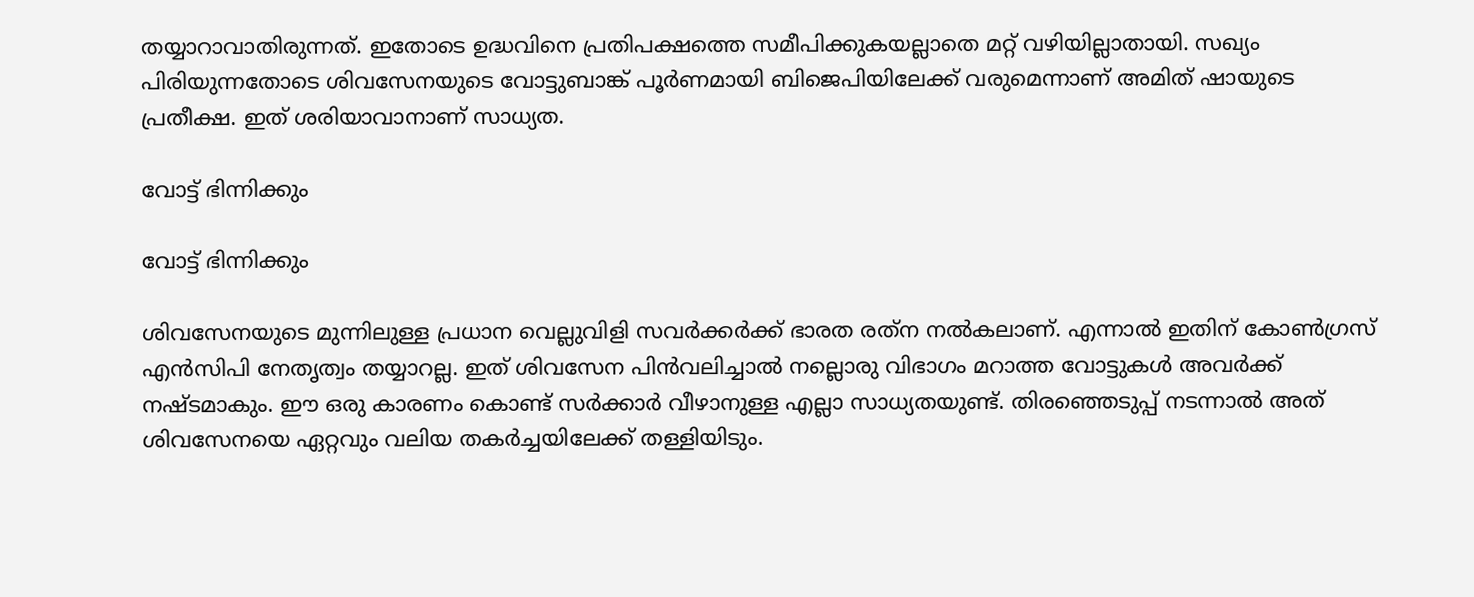തയ്യാറാവാതിരുന്നത്. ഇതോടെ ഉദ്ധവിനെ പ്രതിപക്ഷത്തെ സമീപിക്കുകയല്ലാതെ മറ്റ് വഴിയില്ലാതായി. സഖ്യം പിരിയുന്നതോടെ ശിവസേനയുടെ വോട്ടുബാങ്ക് പൂര്‍ണമായി ബിജെപിയിലേക്ക് വരുമെന്നാണ് അമിത് ഷായുടെ പ്രതീക്ഷ. ഇത് ശരിയാവാനാണ് സാധ്യത.

വോട്ട് ഭിന്നിക്കും

വോട്ട് ഭിന്നിക്കും

ശിവസേനയുടെ മുന്നിലുള്ള പ്രധാന വെല്ലുവിളി സവര്‍ക്കര്‍ക്ക് ഭാരത രത്‌ന നല്‍കലാണ്. എന്നാല്‍ ഇതിന് കോണ്‍ഗ്രസ് എന്‍സിപി നേതൃത്വം തയ്യാറല്ല. ഇത് ശിവസേന പിന്‍വലിച്ചാല്‍ നല്ലൊരു വിഭാഗം മറാത്ത വോട്ടുകള്‍ അവര്‍ക്ക് നഷ്ടമാകും. ഈ ഒരു കാരണം കൊണ്ട് സര്‍ക്കാര്‍ വീഴാനുള്ള എല്ലാ സാധ്യതയുണ്ട്. തിരഞ്ഞെടുപ്പ് നടന്നാല്‍ അത് ശിവസേനയെ ഏറ്റവും വലിയ തകര്‍ച്ചയിലേക്ക് തള്ളിയിടും.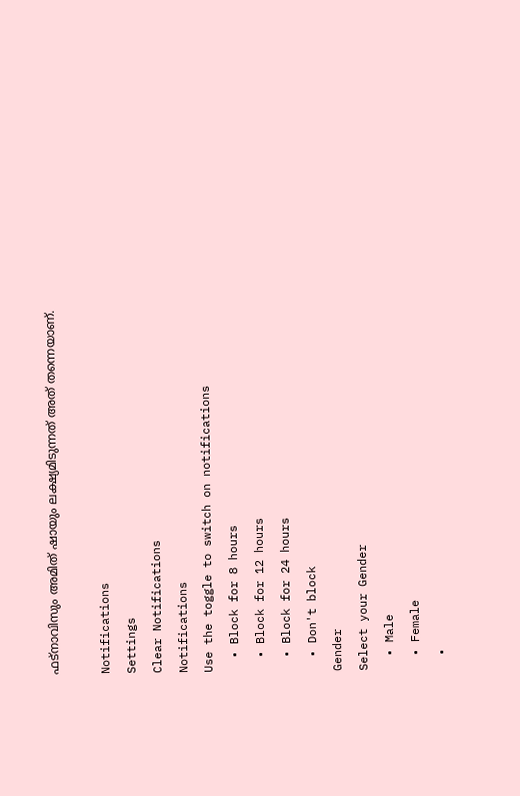ഫട്‌നാവിസും അമിത് ഷായും ലക്ഷ്യമിടുന്നത് അത് തന്നെയാണ്.

Notifications
Settings
Clear Notifications
Notifications
Use the toggle to switch on notifications
  • Block for 8 hours
  • Block for 12 hours
  • Block for 24 hours
  • Don't block
Gender
Select your Gender
  • Male
  • Female
  •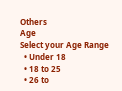Others
Age
Select your Age Range
  • Under 18
  • 18 to 25
  • 26 to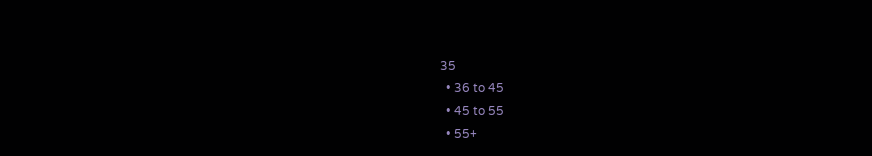35
  • 36 to 45
  • 45 to 55
  • 55+